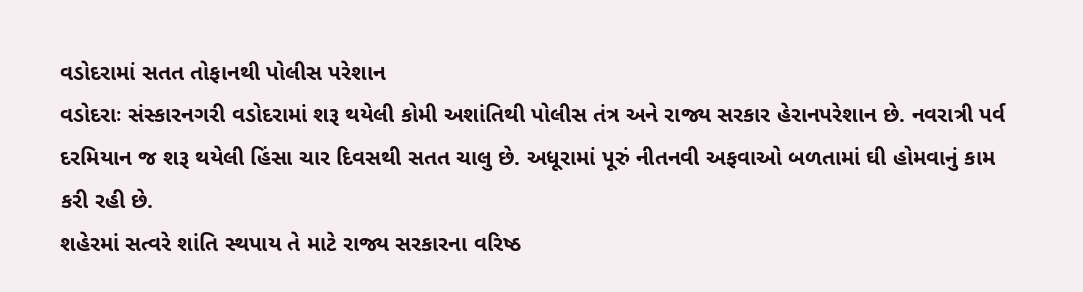વડોદરામાં સતત તોફાનથી પોલીસ પરેશાન
વડોદરાઃ સંસ્કારનગરી વડોદરામાં શરૂ થયેલી કોમી અશાંતિથી પોલીસ તંત્ર અને રાજ્ય સરકાર હેરાનપરેશાન છે. નવરાત્રી પર્વ દરમિયાન જ શરૂ થયેલી હિંસા ચાર દિવસથી સતત ચાલુ છે. અધૂરામાં પૂરું નીતનવી અફવાઓ બળતામાં ઘી હોમવાનું કામ કરી રહી છે.
શહેરમાં સત્વરે શાંતિ સ્થપાય તે માટે રાજ્ય સરકારના વરિષ્ઠ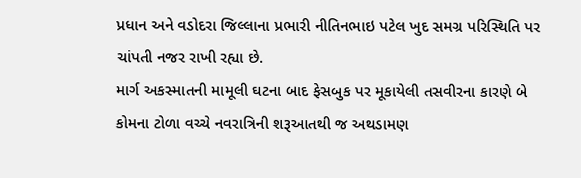પ્રધાન અને વડોદરા જિલ્લાના પ્રભારી નીતિનભાઇ પટેલ ખુદ સમગ્ર પરિસ્થિતિ પર ચાંપતી નજર રાખી રહ્યા છે.
માર્ગ અકસ્માતની મામૂલી ઘટના બાદ ફેસબુક પર મૂકાયેલી તસવીરના કારણે બે કોમના ટોળા વચ્ચે નવરાત્રિની શરૂઆતથી જ અથડામણ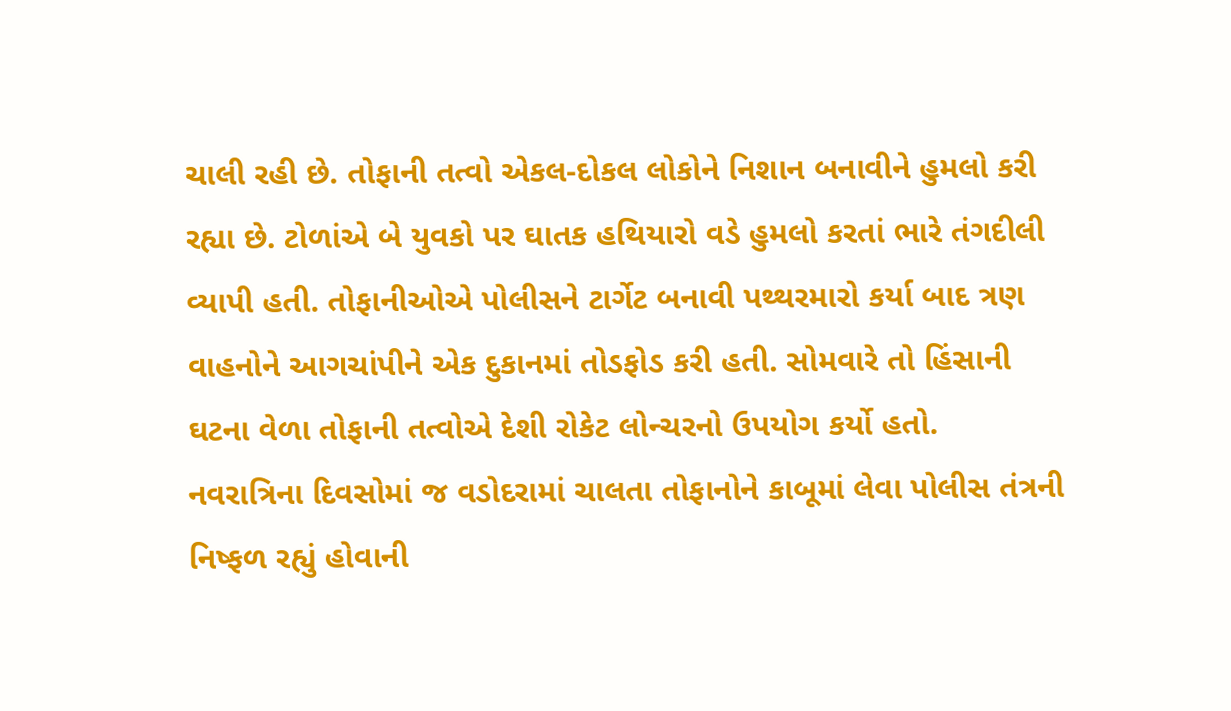ચાલી રહી છે. તોફાની તત્વો એકલ-દોકલ લોકોને નિશાન બનાવીને હુમલો કરી રહ્યા છે. ટોળાંએ બે યુવકો પર ઘાતક હથિયારો વડે હુમલો કરતાં ભારે તંગદીલી વ્યાપી હતી. તોફાનીઓએ પોલીસને ટાર્ગેટ બનાવી પથ્થરમારો કર્યા બાદ ત્રણ વાહનોને આગચાંપીને એક દુકાનમાં તોડફોડ કરી હતી. સોમવારે તો હિંસાની ઘટના વેળા તોફાની તત્વોએ દેશી રોકેટ લોન્ચરનો ઉપયોગ કર્યો હતો.
નવરાત્રિના દિવસોમાં જ વડોદરામાં ચાલતા તોફાનોને કાબૂમાં લેવા પોલીસ તંત્રની નિષ્ફળ રહ્યું હોવાની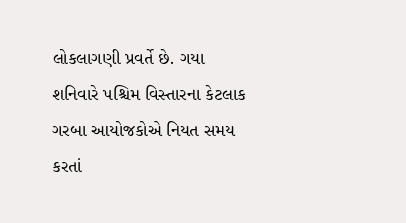લોકલાગણી પ્રવર્તે છે. ગયા શનિવારે પશ્ચિમ વિસ્તારના કેટલાક ગરબા આયોજકોએ નિયત સમય કરતાં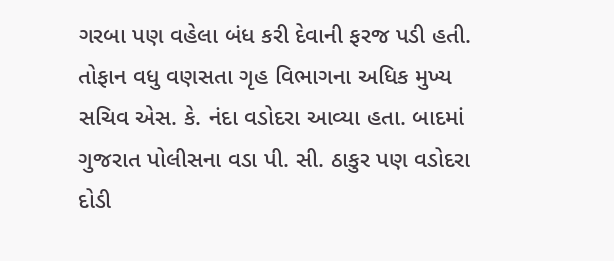ગરબા પણ વહેલા બંધ કરી દેવાની ફરજ પડી હતી. તોફાન વધુ વણસતા ગૃહ વિભાગના અધિક મુખ્ય સચિવ એસ. કે. નંદા વડોદરા આવ્યા હતા. બાદમાં ગુજરાત પોલીસના વડા પી. સી. ઠાકુર પણ વડોદરા દોડી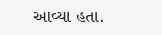આવ્યા હતા.